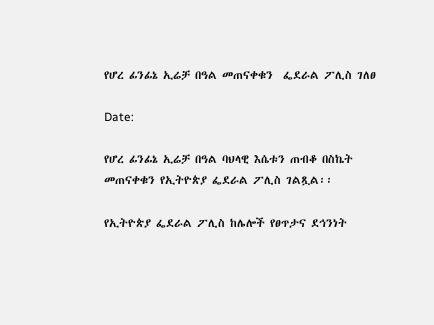የሆረ ፊንፊኔ ኢሬቻ በዓል መጠናቀቁን  ፌደራል ፖሊስ ገለፀ

Date:

የሆረ ፊንፊኔ ኢሬቻ በዓል ባህላዊ እሴቱን ጠብቆ በስኬት መጠናቀቁን የኢትዮጵያ ፌደራል ፖሊስ ገልጿል፡፡

የኢትዮጵያ ፌደራል ፖሊስ ከሌሎች የፀጥታና ደኅንነት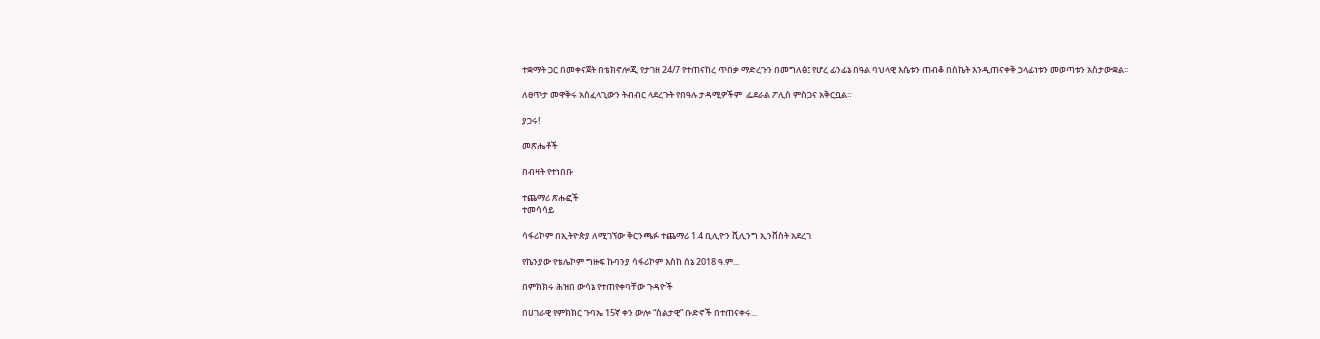ተቋማት ጋር በመቀናጀት በቴክኖሎጂ የታገዘ 24/7 የተጠናከረ ጥበቃ ማድረጉን በመግለፅ፤ የሆረ ፊንፊኔ በዓል ባህላዊ እሴቱን ጠብቆ በስኬት እንዲጠናቀቅ ኃላፊነቱን መወጣቱን አስታውቋል፡፡

ለፀጥታ መዋቅሩ አስፈላጊውን ትብብር ላደረጉት የበዓሉ ታዳሚዎችም  ፌደራል ፖሊስ ምስጋና አቅርቧል።

ያጋሩ!

መጽሔቶች

በብዛት የተነበቡ

ተጨማሪ ጽሑፎች
ተመሳሳይ

ሳፋሪኮም በኢትዮጵያ ለሚገኘው ቅርንጫፉ ተጨማሪ 1.4 ቢሊዮን ሺሊንግ ኢንቨስት አደረገ

የኬንያው የቴሌኮም ግዙፍ ኩባንያ ሳፋሪኮም እስከ ሰኔ 2018 ዓ.ም...

በምክክሩ ሕዝበ ውሳኔ የተጠየቀባቸው ጉዳዮች

በሀገራዊ የምክክር ጉባኤ 15ኛ ቀን ውሎ “ስልታዊ” ቡድኖች በተጠናቀሩ...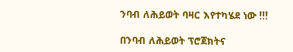ንባብ ለሕይወት ባዛር እየተካሄደ ነው !!!

በንባብ ለሕይወት ፕሮጀክትና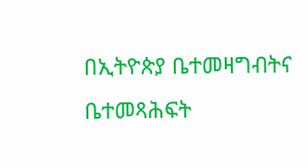በኢትዮጵያ ቤተመዛግብትና ቤተመጻሕፍት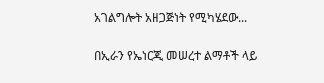አገልግሎት አዘጋጅነት የሚካሄደው...

በኢራን የኤነርጂ መሠረተ ልማቶች ላይ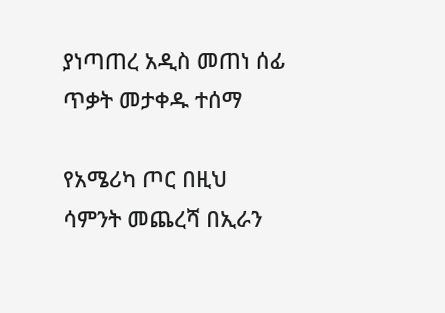ያነጣጠረ አዲስ መጠነ ሰፊ ጥቃት መታቀዱ ተሰማ

የአሜሪካ ጦር በዚህ ሳምንት መጨረሻ በኢራን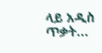ላይ አዲስ ጥቃት...